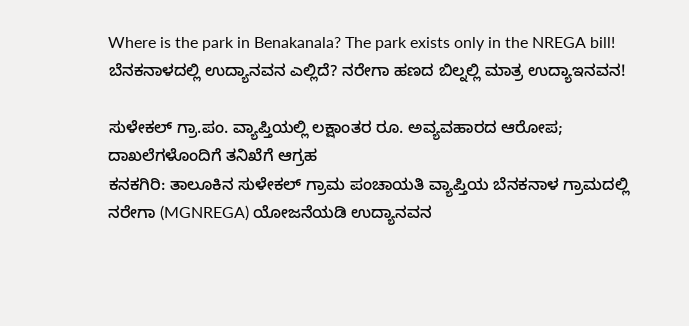Where is the park in Benakanala? The park exists only in the NREGA bill!
ಬೆನಕನಾಳದಲ್ಲಿ ಉದ್ಯಾನವನ ಎಲ್ಲಿದೆ? ನರೇಗಾ ಹಣದ ಬಿಲ್ನಲ್ಲಿ ಮಾತ್ರ ಉದ್ಯಾಇನವನ!

ಸುಳೇಕಲ್ ಗ್ರಾ.ಪಂ. ವ್ಯಾಪ್ತಿಯಲ್ಲಿ ಲಕ್ಷಾಂತರ ರೂ. ಅವ್ಯವಹಾರದ ಆರೋಪ; ದಾಖಲೆಗಳೊಂದಿಗೆ ತನಿಖೆಗೆ ಆಗ್ರಹ
ಕನಕಗಿರಿ: ತಾಲೂಕಿನ ಸುಳೇಕಲ್ ಗ್ರಾಮ ಪಂಚಾಯತಿ ವ್ಯಾಪ್ತಿಯ ಬೆನಕನಾಳ ಗ್ರಾಮದಲ್ಲಿ ನರೇಗಾ (MGNREGA) ಯೋಜನೆಯಡಿ ಉದ್ಯಾನವನ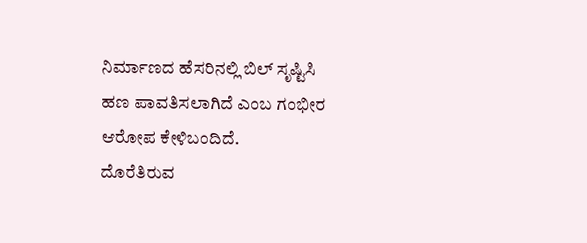ನಿರ್ಮಾಣದ ಹೆಸರಿನಲ್ಲಿ ಬಿಲ್ ಸೃಷ್ಟಿಸಿ ಹಣ ಪಾವತಿಸಲಾಗಿದೆ ಎಂಬ ಗಂಭೀರ ಆರೋಪ ಕೇಳಿಬಂದಿದೆ.
ದೊರೆತಿರುವ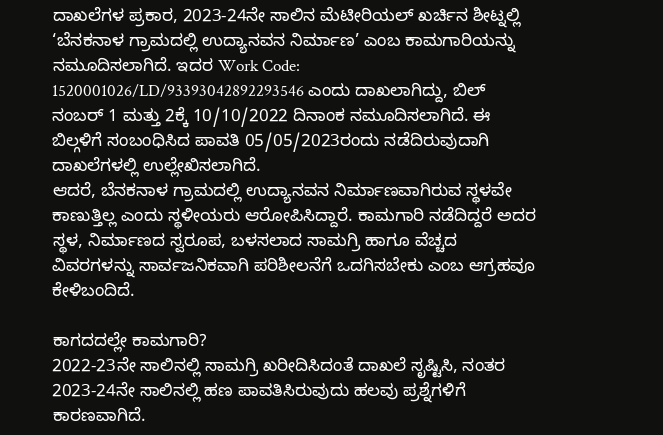ದಾಖಲೆಗಳ ಪ್ರಕಾರ, 2023-24ನೇ ಸಾಲಿನ ಮೆಟೀರಿಯಲ್ ಖರ್ಚಿನ ಶೀಟ್ನಲ್ಲಿ ‘ಬೆನಕನಾಳ ಗ್ರಾಮದಲ್ಲಿ ಉದ್ಯಾನವನ ನಿರ್ಮಾಣ’ ಎಂಬ ಕಾಮಗಾರಿಯನ್ನು ನಮೂದಿಸಲಾಗಿದೆ. ಇದರ Work Code: 1520001026/LD/93393042892293546 ಎಂದು ದಾಖಲಾಗಿದ್ದು, ಬಿಲ್ ನಂಬರ್ 1 ಮತ್ತು 2ಕ್ಕೆ 10/10/2022 ದಿನಾಂಕ ನಮೂದಿಸಲಾಗಿದೆ. ಈ ಬಿಲ್ಗಳಿಗೆ ಸಂಬಂಧಿಸಿದ ಪಾವತಿ 05/05/2023ರಂದು ನಡೆದಿರುವುದಾಗಿ ದಾಖಲೆಗಳಲ್ಲಿ ಉಲ್ಲೇಖಿಸಲಾಗಿದೆ.
ಆದರೆ, ಬೆನಕನಾಳ ಗ್ರಾಮದಲ್ಲಿ ಉದ್ಯಾನವನ ನಿರ್ಮಾಣವಾಗಿರುವ ಸ್ಥಳವೇ ಕಾಣುತ್ತಿಲ್ಲ ಎಂದು ಸ್ಥಳೀಯರು ಆರೋಪಿಸಿದ್ದಾರೆ. ಕಾಮಗಾರಿ ನಡೆದಿದ್ದರೆ ಅದರ ಸ್ಥಳ, ನಿರ್ಮಾಣದ ಸ್ವರೂಪ, ಬಳಸಲಾದ ಸಾಮಗ್ರಿ ಹಾಗೂ ವೆಚ್ಚದ ವಿವರಗಳನ್ನು ಸಾರ್ವಜನಿಕವಾಗಿ ಪರಿಶೀಲನೆಗೆ ಒದಗಿಸಬೇಕು ಎಂಬ ಆಗ್ರಹವೂ ಕೇಳಿಬಂದಿದೆ.

ಕಾಗದದಲ್ಲೇ ಕಾಮಗಾರಿ?
2022-23ನೇ ಸಾಲಿನಲ್ಲಿ ಸಾಮಗ್ರಿ ಖರೀದಿಸಿದಂತೆ ದಾಖಲೆ ಸೃಷ್ಟಿಸಿ, ನಂತರ 2023-24ನೇ ಸಾಲಿನಲ್ಲಿ ಹಣ ಪಾವತಿಸಿರುವುದು ಹಲವು ಪ್ರಶ್ನೆಗಳಿಗೆ ಕಾರಣವಾಗಿದೆ.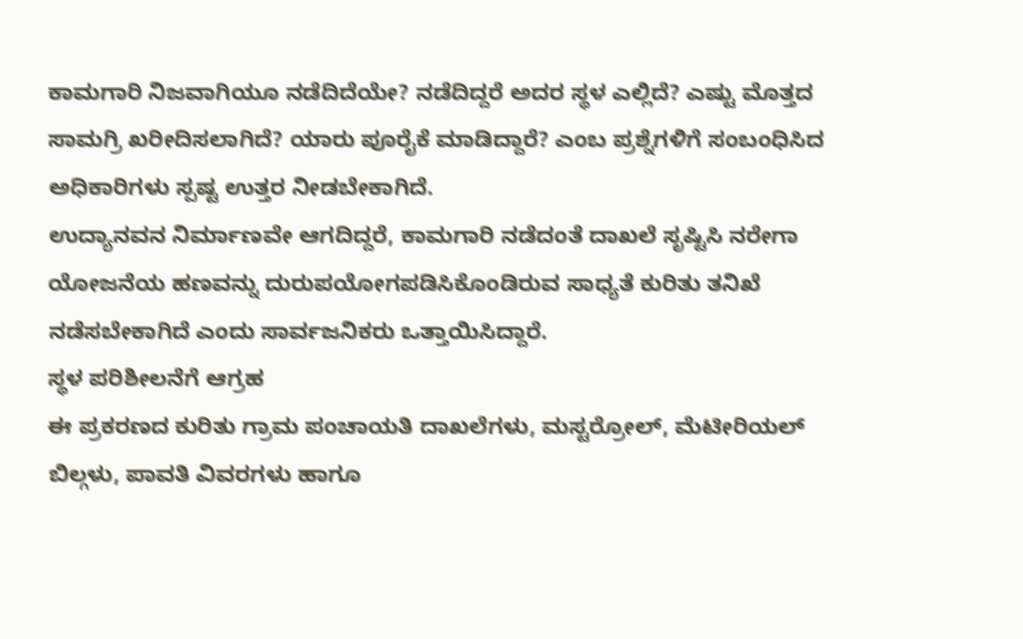ಕಾಮಗಾರಿ ನಿಜವಾಗಿಯೂ ನಡೆದಿದೆಯೇ? ನಡೆದಿದ್ದರೆ ಅದರ ಸ್ಥಳ ಎಲ್ಲಿದೆ? ಎಷ್ಟು ಮೊತ್ತದ ಸಾಮಗ್ರಿ ಖರೀದಿಸಲಾಗಿದೆ? ಯಾರು ಪೂರೈಕೆ ಮಾಡಿದ್ದಾರೆ? ಎಂಬ ಪ್ರಶ್ನೆಗಳಿಗೆ ಸಂಬಂಧಿಸಿದ ಅಧಿಕಾರಿಗಳು ಸ್ಪಷ್ಟ ಉತ್ತರ ನೀಡಬೇಕಾಗಿದೆ.
ಉದ್ಯಾನವನ ನಿರ್ಮಾಣವೇ ಆಗದಿದ್ದರೆ, ಕಾಮಗಾರಿ ನಡೆದಂತೆ ದಾಖಲೆ ಸೃಷ್ಟಿಸಿ ನರೇಗಾ ಯೋಜನೆಯ ಹಣವನ್ನು ದುರುಪಯೋಗಪಡಿಸಿಕೊಂಡಿರುವ ಸಾಧ್ಯತೆ ಕುರಿತು ತನಿಖೆ ನಡೆಸಬೇಕಾಗಿದೆ ಎಂದು ಸಾರ್ವಜನಿಕರು ಒತ್ತಾಯಿಸಿದ್ದಾರೆ.
ಸ್ಥಳ ಪರಿಶೀಲನೆಗೆ ಆಗ್ರಹ
ಈ ಪ್ರಕರಣದ ಕುರಿತು ಗ್ರಾಮ ಪಂಚಾಯತಿ ದಾಖಲೆಗಳು, ಮಸ್ಟರ್ರೋಲ್, ಮೆಟೀರಿಯಲ್ ಬಿಲ್ಗಳು, ಪಾವತಿ ವಿವರಗಳು ಹಾಗೂ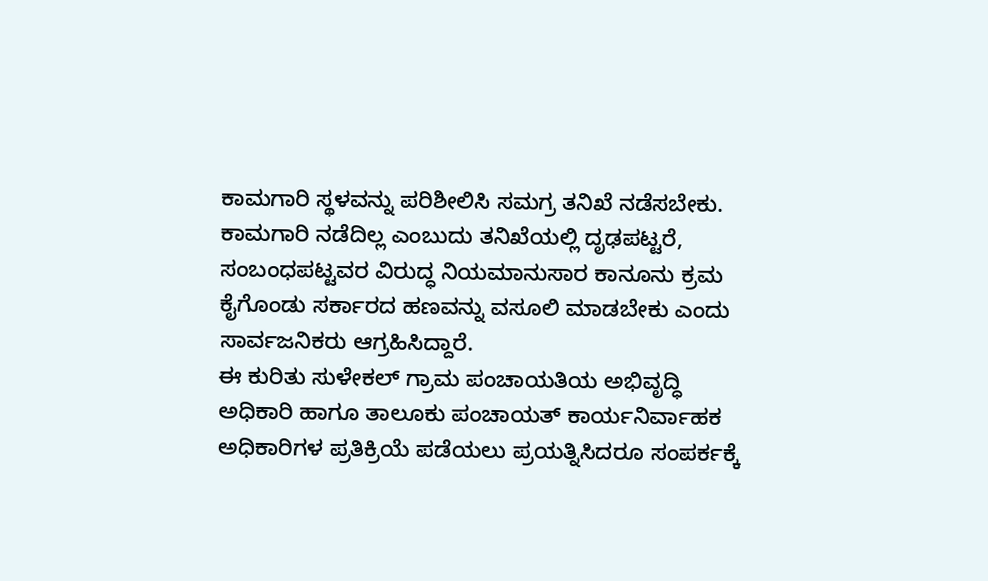ಕಾಮಗಾರಿ ಸ್ಥಳವನ್ನು ಪರಿಶೀಲಿಸಿ ಸಮಗ್ರ ತನಿಖೆ ನಡೆಸಬೇಕು.
ಕಾಮಗಾರಿ ನಡೆದಿಲ್ಲ ಎಂಬುದು ತನಿಖೆಯಲ್ಲಿ ದೃಢಪಟ್ಟರೆ, ಸಂಬಂಧಪಟ್ಟವರ ವಿರುದ್ಧ ನಿಯಮಾನುಸಾರ ಕಾನೂನು ಕ್ರಮ ಕೈಗೊಂಡು ಸರ್ಕಾರದ ಹಣವನ್ನು ವಸೂಲಿ ಮಾಡಬೇಕು ಎಂದು ಸಾರ್ವಜನಿಕರು ಆಗ್ರಹಿಸಿದ್ದಾರೆ.
ಈ ಕುರಿತು ಸುಳೇಕಲ್ ಗ್ರಾಮ ಪಂಚಾಯತಿಯ ಅಭಿವೃದ್ಧಿ ಅಧಿಕಾರಿ ಹಾಗೂ ತಾಲೂಕು ಪಂಚಾಯತ್ ಕಾರ್ಯನಿರ್ವಾಹಕ ಅಧಿಕಾರಿಗಳ ಪ್ರತಿಕ್ರಿಯೆ ಪಡೆಯಲು ಪ್ರಯತ್ನಿಸಿದರೂ ಸಂಪರ್ಕಕ್ಕೆ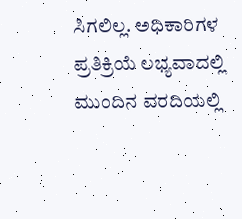ಸಿಗಲಿಲ್ಲ. ಅಧಿಕಾರಿಗಳ ಪ್ರತಿಕ್ರಿಯೆ ಲಭ್ಯವಾದಲ್ಲಿ ಮುಂದಿನ ವರದಿಯಲ್ಲಿ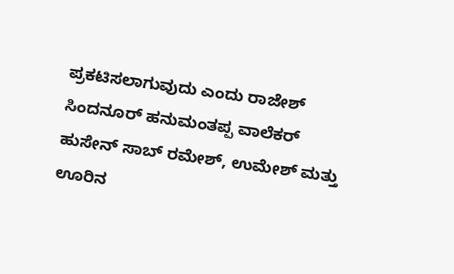ಪ್ರಕಟಿಸಲಾಗುವುದು ಎಂದು ರಾಜೇಶ್ ಸಿಂದನೂರ್ ಹನುಮಂತಪ್ಪ ವಾಲೆಕರ್ ಹುಸೇನ್ ಸಾಬ್ ರಮೇಶ್, ಉಮೇಶ್ ಮತ್ತು ಊರಿನ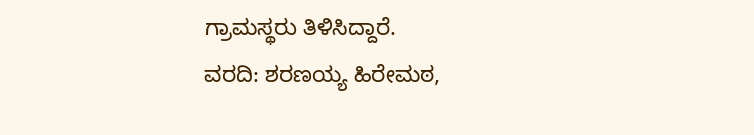ಗ್ರಾಮಸ್ಥರು ತಿಳಿಸಿದ್ದಾರೆ.
ವರದಿ: ಶರಣಯ್ಯ ಹಿರೇಮಠ,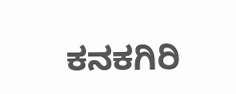ಕನಕಗಿರಿ